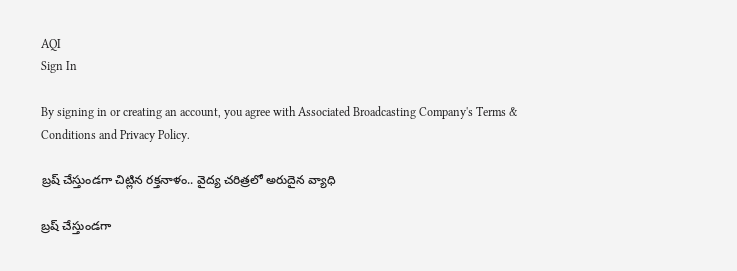AQI
Sign In

By signing in or creating an account, you agree with Associated Broadcasting Company's Terms & Conditions and Privacy Policy.

బ్రష్ చేస్తుండగా చిట్లిన రక్తనాళం.. వైద్య చరిత్రలో అరుదైన వ్యాధి

బ్రష్ చేస్తుండగా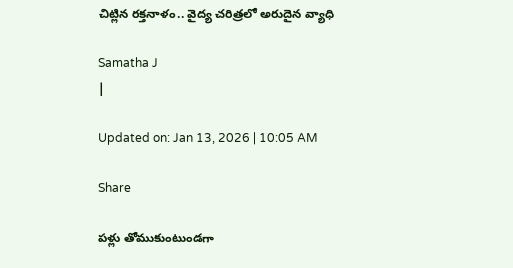చిట్లిన రక్తనాళం.. వైద్య చరిత్రలో అరుదైన వ్యాధి

Samatha J
|

Updated on: Jan 13, 2026 | 10:05 AM

Share

పళ్లు తోముకుంటుండగా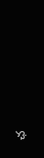ఛ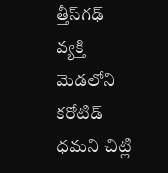త్తీస్‌గఢ్ వ్యక్తి మెడలోని కరోటిడ్ ధమని చిట్లి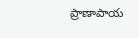ప్రాణాపాయ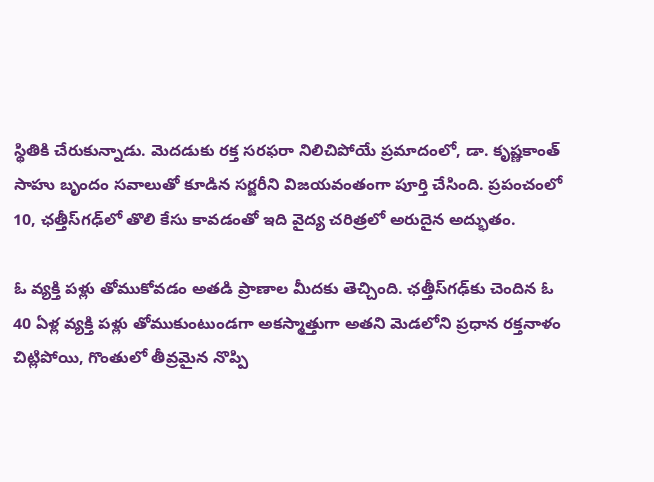స్థితికి చేరుకున్నాడు. మెదడుకు రక్త సరఫరా నిలిచిపోయే ప్రమాదంలో, డా. కృష్ణకాంత్ సాహు బృందం సవాలుతో కూడిన సర్జరీని విజయవంతంగా పూర్తి చేసింది. ప్రపంచంలో 10, ఛత్తీస్‌గఢ్‌లో తొలి కేసు కావడంతో ఇది వైద్య చరిత్రలో అరుదైన అద్భుతం.

ఓ వ్యక్తి పళ్లు తోముకోవడం అతడి ప్రాణాల మీదకు తెచ్చింది. ఛత్తీస్‌గఢ్‌కు చెందిన ఓ 40 ఏళ్ల వ్యక్తి పళ్లు తోముకుంటుండగా అకస్మాత్తుగా అతని మెడలోని ప్రధాన రక్తనాళం చిట్లిపోయి, గొంతులో తీవ్రమైన నొప్పి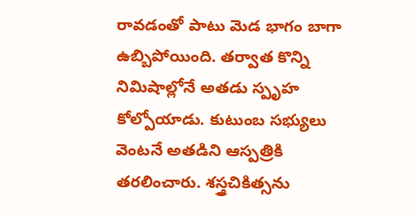రావడంతో పాటు మెడ భాగం బాగా ఉబ్బిపోయింది. తర్వాత కొన్ని నిమిషాల్లోనే అతడు స్పృహ కోల్పోయాడు. కుటుంబ సభ్యులు వెంటనే అతడిని ఆస్పత్రికి తరలించారు. శస్త్రచికిత్సను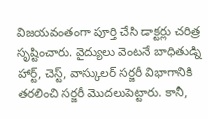విజయవంతంగా పూర్తి చేసి డాక్టర్లు చరిత్ర సృష్టించారు. వైద్యులు వెంటనే బాధితుడ్ని హార్ట్, చెస్ట్, వాస్కులర్ సర్జరీ విభాగానికి తరలించి సర్జరీ మొదలుపెట్టారు. కానీ,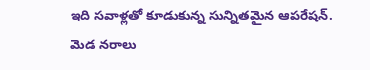ఇది సవాళ్లతో కూడుకున్న సున్నితమైన ఆపరేషన్‌. మెడ నరాలు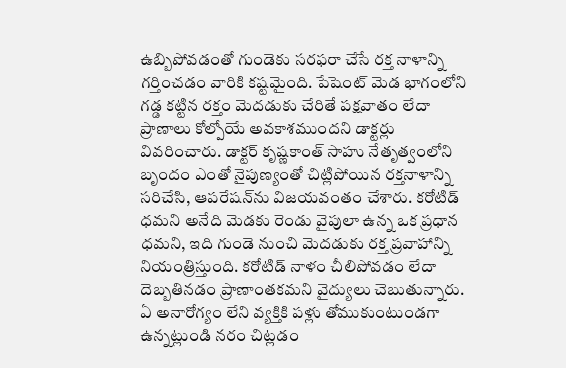ఉబ్బిపోవడంతో గుండెకు సరఫరా చేసే రక్త నాళాన్ని గర్తించడం వారికి కష్టమైంది. పేషెంట్ మెడ భాగంలోని గడ్డ కట్టిన రక్తం మెదడుకు చేరితే పక్షవాతం లేదా ప్రాణాలు కోల్పోయే అవకాశముందని డాక్టర్లు వివరించారు. డాక్టర్ కృష్ణకాంత్ సాహు నేతృత్వంలోని బృందం ఎంతో నైపుణ్యంతో చిట్లిపోయిన రక్తనాళాన్ని సరిచేసి, ఆపరేషన్‌ను విజయవంతం చేశారు. కరోటిడ్ ధమని అనేది మెడకు రెండు వైపులా ఉన్న ఒక ప్రధాన ధమని, ఇది గుండె నుంచి మెదడుకు రక్త ప్రవాహాన్ని నియంత్రిస్తుంది. కరోటిడ్ నాళం చీలిపోవడం లేదా దెబ్బతినడం ప్రాణాంతకమని వైద్యులు చెబుతున్నారు. ఏ అనారోగ్యం లేని వ్యక్తికి పళ్లు తోముకుంటుండగా ఉన్నట్లుండి నరం చిట్లడం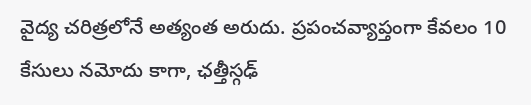వైద్య చరిత్రలోనే అత్యంత అరుదు. ప్రపంచవ్యాప్తంగా కేవలం 10 కేసులు నమోదు కాగా, ఛత్తీస్గఢ్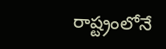రాష్ట్రంలోనే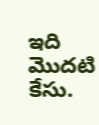ఇది మొదటి కేసు.